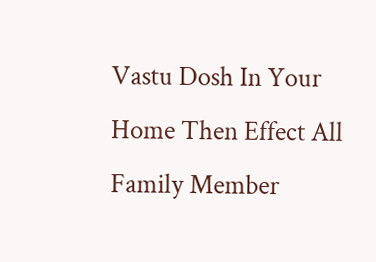Vastu Dosh In Your Home Then Effect All Family Member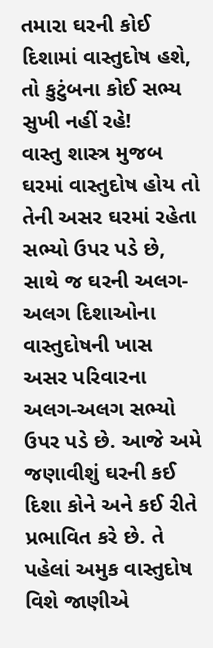તમારા ઘરની કોઈ દિશામાં વાસ્તુદોષ હશે, તો કુટુંબના કોઈ સભ્ય સુખી નહીં રહે!
વાસ્તુ શાસ્ત્ર મુજબ ઘરમાં વાસ્તુદોષ હોય તો તેની અસર ઘરમાં રહેતા સભ્યો ઉપર પડે છે, સાથે જ ઘરની અલગ-અલગ દિશાઓના વાસ્તુદોષની ખાસ અસર પરિવારના અલગ-અલગ સભ્યો ઉપર પડે છે. આજે અમે જણાવીશું ઘરની કઈ દિશા કોને અને કઈ રીતે પ્રભાવિત કરે છે. તે પહેલાં અમુક વાસ્તુદોષ વિશે જાણીએ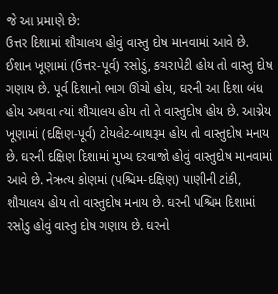જે આ પ્રમાણે છે:
ઉત્તર દિશામાં શૌચાલય હોવું વાસ્તુ દોષ માનવામાં આવે છે. ઈશાન ખૂણામાં (ઉત્તર-પૂર્વ) રસોડું, કચરાપેટી હોય તો વાસ્તુ દોષ ગણાય છે. પૂર્વ દિશાનો ભાગ ઊંચો હોય, ઘરની આ દિશા બંધ હોય અથવા ત્યાં શૌચાલય હોય તો તે વાસ્તુદોષ હોય છે. આગ્નેય ખૂણામાં (દક્ષિણ-પૂર્વ) ટોયલેટ-બાથરૂમ હોય તો વાસ્તુદોષ મનાય છે. ઘરની દક્ષિણ દિશામાં મુખ્ય દરવાજો હોવું વાસ્તુદોષ માનવામાં આવે છે. નેઋત્ય કોણમાં (પશ્ચિમ-દક્ષિણ) પાણીની ટાંકી, શૌચાલય હોય તો વાસ્તુદોષ મનાય છે. ઘરની પશ્ચિમ દિશામાં રસોડુ હોવું વાસ્તુ દોષ ગણાય છે. ઘરનો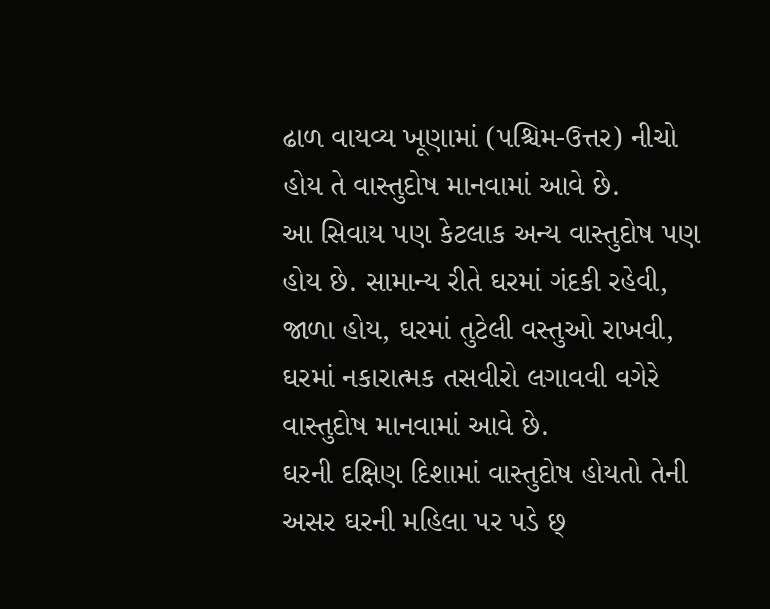ઢાળ વાયવ્ય ખૂણામાં (પશ્ચિમ-ઉત્તર) નીચો હોય તે વાસ્તુદોષ માનવામાં આવે છે.
આ સિવાય પણ કેટલાક અન્ય વાસ્તુદોષ પણ હોય છે. સામાન્ય રીતે ઘરમાં ગંદકી રહેવી, જાળા હોય, ઘરમાં તુટેલી વસ્તુઓ રાખવી, ઘરમાં નકારાત્મક તસવીરો લગાવવી વગેરે વાસ્તુદોષ માનવામાં આવે છે.
ઘરની દક્ષિણ દિશામાં વાસ્તુદોષ હોયતો તેની અસર ઘરની મહિલા પર પડે છ્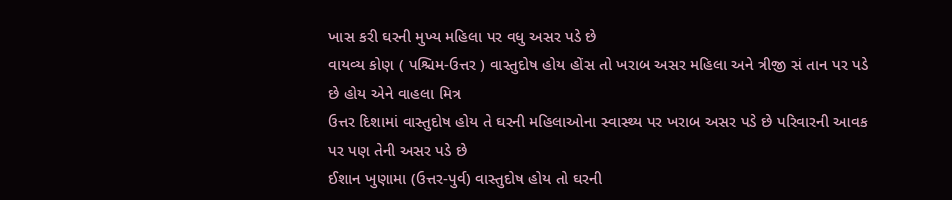ખાસ કરી ઘરની મુખ્ય મહિલા પર વધુ અસર પડે છે
વાયવ્ય કોણ ( પશ્ચિમ-ઉત્તર ) વાસ્તુદોષ હોય હોંસ તો ખરાબ અસર મહિલા અને ત્રીજી સં તાન પર પડે છે હોય એને વાહલા મિત્ર
ઉત્તર દિશામાં વાસ્તુદોષ હોય તે ઘરની મહિલાઓના સ્વાસ્થ્ય પર ખરાબ અસર પડે છે પરિવારની આવક પર પણ તેની અસર પડે છે
ઈશાન ખુણામા (ઉત્તર-પુર્વ) વાસ્તુદોષ હોય તો ઘરની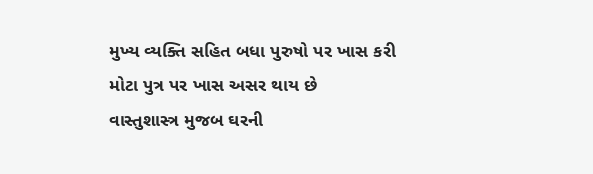મુખ્ય વ્યક્તિ સહિત બધા પુરુષો પર ખાસ કરી મોટા પુત્ર પર ખાસ અસર થાય છે
વાસ્તુશાસ્ત્ર મુજબ ઘરની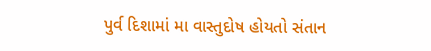પુર્વ દિશામાં મા વાસ્તુદોષ હોયતો સંતાન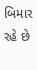બિમાર રહે છે